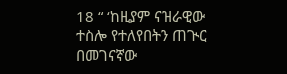18 “ ‘ከዚያም ናዝራዊው ተስሎ የተለየበትን ጠጒር በመገናኛው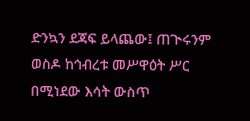ድንኳን ደጃፍ ይላጨው፤ ጠጒሩንም ወስዶ ከኅብረቱ መሥዋዕት ሥር በሚነደው እሳት ውስጥ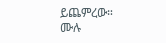ይጨምረው።
ሙሉ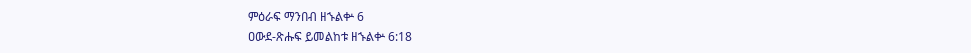ምዕራፍ ማንበብ ዘኁልቍ 6
ዐውደ-ጽሑፍ ይመልከቱ ዘኁልቍ 6:18